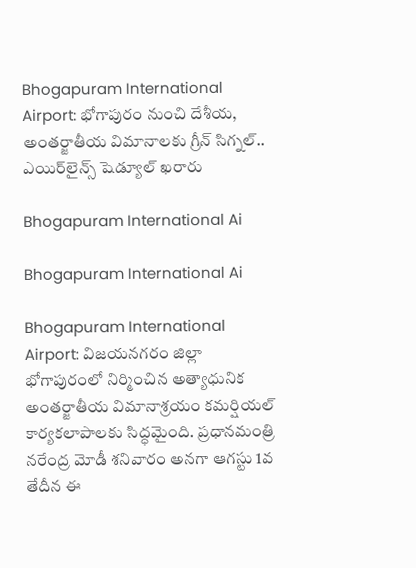Bhogapuram International Airport: భోగాపురం నుంచి దేశీయ, అంతర్జాతీయ విమానాలకు గ్రీన్ సిగ్నల్.. ఎయిర్‌లైన్స్ షెడ్యూల్ ఖరారు

Bhogapuram International Ai

Bhogapuram International Ai

Bhogapuram International Airport: విజయనగరం జిల్లా భోగాపురంలో నిర్మించిన అత్యాధునిక అంతర్జాతీయ విమానాశ్రయం కమర్షియల్ కార్యకలాపాలకు సిద్ధమైంది. ప్రధానమంత్రి నరేంద్ర మోడీ శనివారం అనగా ఆగస్టు 1వ తేదీన ఈ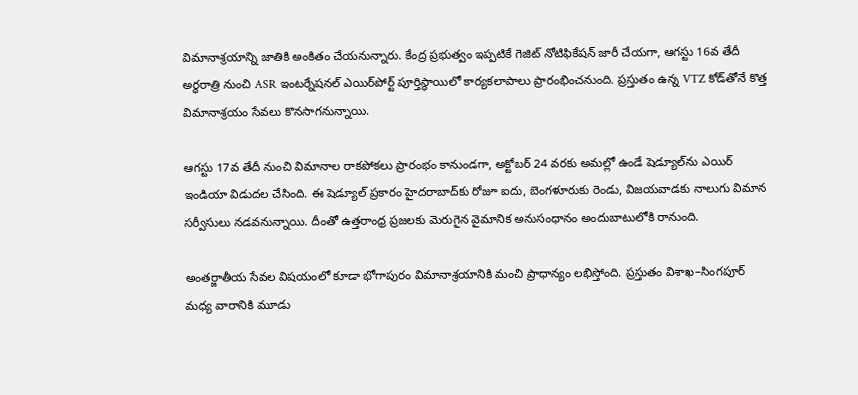విమానాశ్రయాన్ని జాతికి అంకితం చేయనున్నారు. కేంద్ర ప్రభుత్వం ఇప్పటికే గెజిట్ నోటిఫికేషన్ జారీ చేయగా, ఆగస్టు 16వ తేదీ అర్ధరాత్రి నుంచి ASR ఇంటర్నేషనల్ ఎయిర్‌పోర్ట్ పూర్తిస్థాయిలో కార్యకలాపాలు ప్రారంభించనుంది. ప్రస్తుతం ఉన్న VTZ కోడ్‌తోనే కొత్త విమానాశ్రయం సేవలు కొనసాగనున్నాయి.

ఆగస్టు 17వ తేదీ నుంచి విమానాల రాకపోకలు ప్రారంభం కానుండగా, అక్టోబర్ 24 వరకు అమల్లో ఉండే షెడ్యూల్‌ను ఎయిర్ ఇండియా విడుదల చేసింది. ఈ షెడ్యూల్ ప్రకారం హైదరాబాద్‌కు రోజూ ఐదు, బెంగళూరుకు రెండు, విజయవాడకు నాలుగు విమాన సర్వీసులు నడవనున్నాయి. దీంతో ఉత్తరాంధ్ర ప్రజలకు మెరుగైన వైమానిక అనుసంధానం అందుబాటులోకి రానుంది.

అంతర్జాతీయ సేవల విషయంలో కూడా భోగాపురం విమానాశ్రయానికి మంచి ప్రాధాన్యం లభిస్తోంది. ప్రస్తుతం విశాఖ–సింగపూర్ మధ్య వారానికి మూడు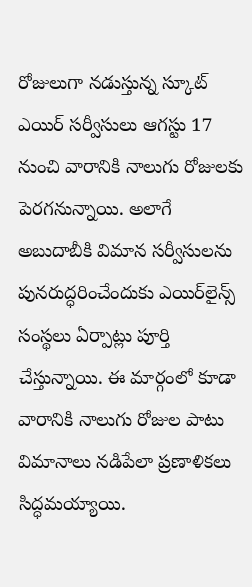రోజులుగా నడుస్తున్న స్కూట్ ఎయిర్ సర్వీసులు ఆగస్టు 17 నుంచి వారానికి నాలుగు రోజులకు పెరగనున్నాయి. అలాగే అబుదాబీకి విమాన సర్వీసులను పునరుద్ధరించేందుకు ఎయిర్‌లైన్స్ సంస్థలు ఏర్పాట్లు పూర్తి చేస్తున్నాయి. ఈ మార్గంలో కూడా వారానికి నాలుగు రోజుల పాటు విమానాలు నడిపేలా ప్రణాళికలు సిద్ధమయ్యాయి.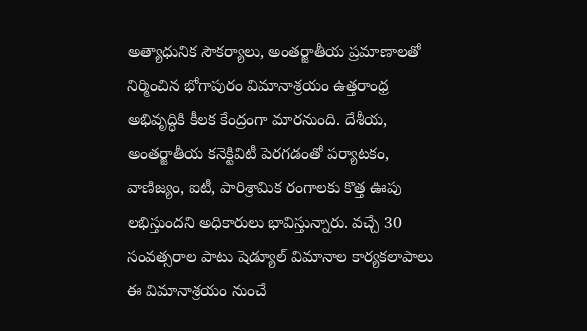అత్యాధునిక సౌకర్యాలు, అంతర్జాతీయ ప్రమాణాలతో నిర్మించిన భోగాపురం విమానాశ్రయం ఉత్తరాంధ్ర అభివృద్ధికి కీలక కేంద్రంగా మారనుంది. దేశీయ, అంతర్జాతీయ కనెక్టివిటీ పెరగడంతో పర్యాటకం, వాణిజ్యం, ఐటీ, పారిశ్రామిక రంగాలకు కొత్త ఊపు లభిస్తుందని అధికారులు భావిస్తున్నారు. వచ్చే 30 సంవత్సరాల పాటు షెడ్యూల్ విమానాల కార్యకలాపాలు ఈ విమానాశ్రయం నుంచే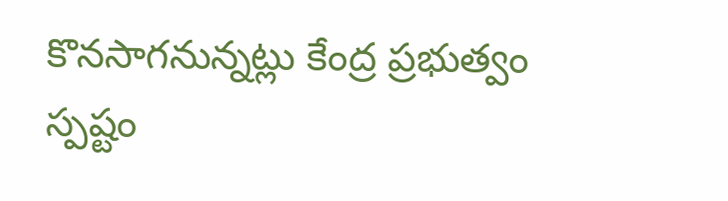కొనసాగనున్నట్లు కేంద్ర ప్రభుత్వం స్పష్టం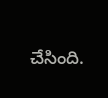చేసింది.